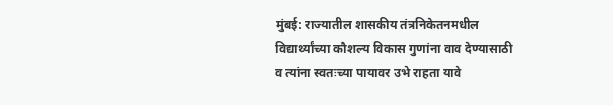मुंबई: राज्यातील शासकीय तंत्रनिकेतनमधील विद्यार्थ्यांच्या कौशल्य विकास गुणांना वाव देण्यासाठी व त्यांना स्वतःच्या पायावर उभे राहता यावे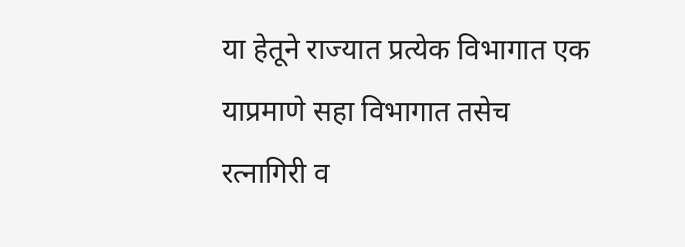या हेतूने राज्यात प्रत्येक विभागात एक याप्रमाणे सहा विभागात तसेच रत्नागिरी व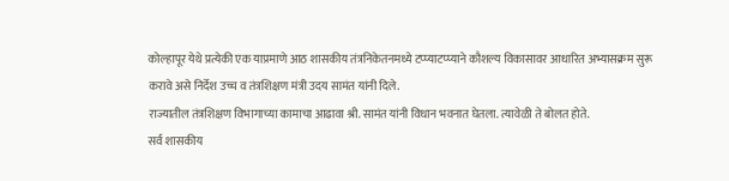कोल्हापूर येथे प्रत्येकी एक याप्रमाणे आठ शासकीय तंत्रनिकेतनमध्ये टप्प्याटप्प्याने कौशल्य विकासावर आधारित अभ्यासक्रम सुरू करावे असे निर्देश उच्च व तंत्रशिक्षण मंत्री उदय सामंत यांनी दिले.
राज्यातील तंत्रशिक्षण विभागाच्या कामाचा आढावा श्री. सामंत यांनी विधान भवनात घेतला. त्यावेळी ते बोलत होते.
सर्व शासकीय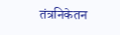तंत्रनिकेतन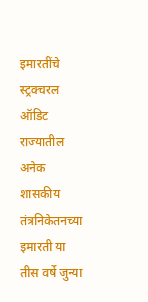इमारतींचे स्ट्रक्चरल ऑडिट
राज्यातील अनेक शासकीय तंत्रनिकेतनच्या इमारती या तीस वर्षे जुन्या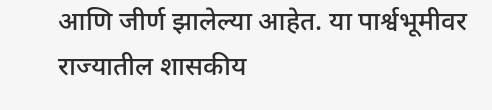आणि जीर्ण झालेल्या आहेत. या पार्श्वभूमीवर राज्यातील शासकीय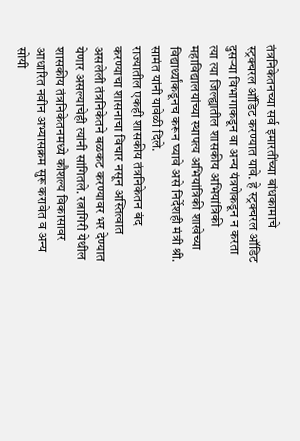तंत्रनिकेतनच्या सर्व इमारतींच्या बांधकामाचे स्ट्रक्चरल ऑडिट करण्यात यावे. हे स्ट्रक्चरल ऑडिट दुसऱ्या विभागाकडून वा अन्य यंत्रणेकडून न करता त्या त्या जिल्ह्यातील शासकीय अभियांत्रिकी महाविद्यालयांच्या स्थापत्य अभियांत्रिकी शाखेच्या विद्यार्थ्यांकडूनच करून घ्यावे असे निर्देशही मंत्री श्री. सामंत यांनी यावेळी दिले.
राज्यातील एकही शासकीय तंत्रनिकेतन बंद करण्याचा शासनाचा विचार नसून अस्तित्वात असलेली तंत्रनिकेतने बळकट करण्यावर भर देण्यात येणार असल्याचेही त्यांनी सांगितले. रत्नागिरी येथील शासकीय तंत्रनिकेतनमध्ये कौशल्य विकासावर आधारित नवीन अभ्यासक्रम सुरू करावेत व अन्य सोयी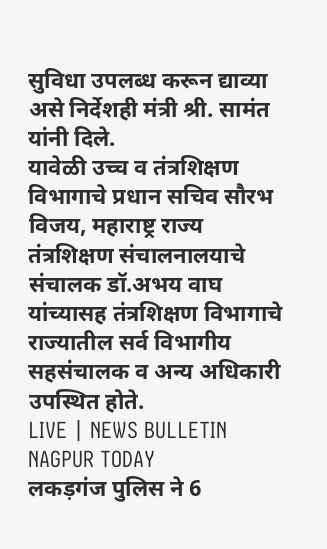सुविधा उपलब्ध करून द्याव्या असे निर्देशही मंत्री श्री. सामंत यांनी दिले.
यावेळी उच्च व तंत्रशिक्षण विभागाचे प्रधान सचिव सौरभ विजय, महाराष्ट्र राज्य तंत्रशिक्षण संचालनालयाचे संचालक डॉ.अभय वाघ यांच्यासह तंत्रशिक्षण विभागाचे राज्यातील सर्व विभागीय सहसंचालक व अन्य अधिकारी उपस्थित होते.
LIVE | NEWS BULLETIN NAGPUR TODAY
लकड़गंज पुलिस ने 6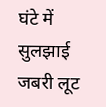घंटे में सुलझाई जबरी लूट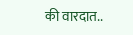की वारदात..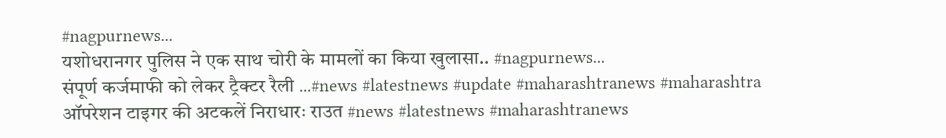#nagpurnews...
यशोधरानगर पुलिस ने एक साथ चोरी के मामलों का किया खुलासा.. #nagpurnews...
संपूर्ण कर्जमाफी को लेकर ट्रैक्टर रैली ...#news #latestnews #update #maharashtranews #maharashtra
ऑपरेशन टाइगर की अटकलें निराधारः राउत #news #latestnews #maharashtranews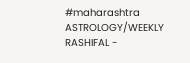#maharashtra
ASTROLOGY/WEEKLY RASHIFAL -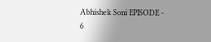Abhishek Soni EPISODE - 6